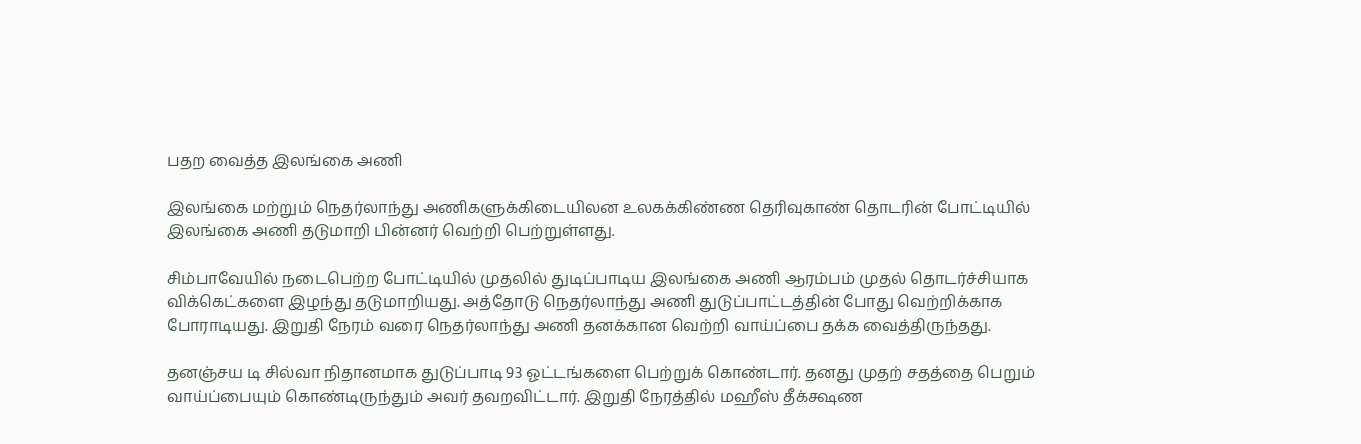பதற வைத்த இலங்கை அணி

இலங்கை மற்றும் நெதர்லாந்து அணிகளுக்கிடையிலன உலகக்கிண்ண தெரிவுகாண் தொடரின் போட்டியில் இலங்கை அணி தடுமாறி பின்னர் வெற்றி பெற்றுள்ளது.

சிம்பாவேயில் நடைபெற்ற போட்டியில் முதலில் துடிப்பாடிய இலங்கை அணி ஆரம்பம் முதல் தொடர்ச்சியாக விக்கெட்களை இழந்து தடுமாறியது. அத்தோடு நெதர்லாந்து அணி துடுப்பாட்டத்தின் போது வெற்றிக்காக போராடியது. இறுதி நேரம் வரை நெதர்லாந்து அணி தனக்கான வெற்றி வாய்ப்பை தக்க வைத்திருந்தது.

தனஞ்சய டி சில்வா நிதானமாக துடுப்பாடி 93 ஓட்டங்களை பெற்றுக் கொண்டார். தனது முதற் சதத்தை பெறும் வாய்ப்பையும் கொண்டிருந்தும் அவர் தவறவிட்டார். இறுதி நேரத்தில் மஹீஸ் தீக்க்ஷண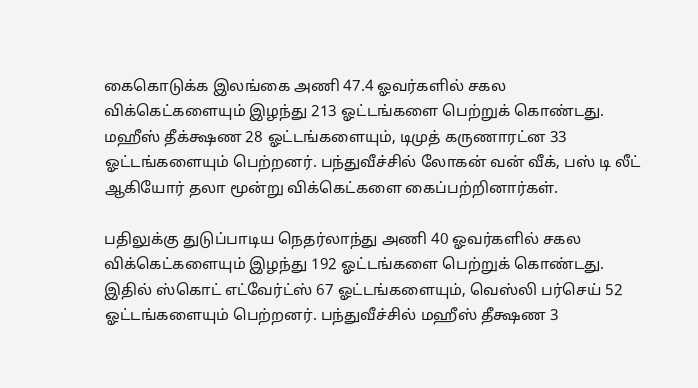கைகொடுக்க இலங்கை அணி 47.4 ஓவர்களில் சகல விக்கெட்களையும் இழந்து 213 ஓட்டங்களை பெற்றுக் கொண்டது. மஹீஸ் தீக்க்ஷண 28 ஓட்டங்களையும், டிமுத் கருணாரட்ன 33 ஓட்டங்களையும் பெற்றனர். பந்துவீச்சில் லோகன் வன் வீக், பஸ் டி லீட் ஆகியோர் தலா மூன்று விக்கெட்களை கைப்பற்றினார்கள்.

பதிலுக்கு துடுப்பாடிய நெதர்லாந்து அணி 40 ஓவர்களில் சகல விக்கெட்களையும் இழந்து 192 ஓட்டங்களை பெற்றுக் கொண்டது. இதில் ஸ்கொட் எட்வேர்ட்ஸ் 67 ஓட்டங்களையும், வெஸ்லி பர்செய் 52 ஓட்டங்களையும் பெற்றனர். பந்துவீச்சில் மஹீஸ் தீக்ஷண 3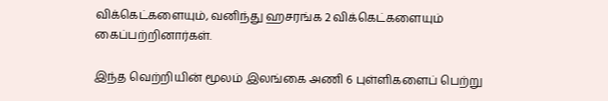விக்கெட்களையும், வனிந்து ஹசரங்க 2 விக்கெட்களையும் கைப்பற்றினார்கள்.

இந்த வெற்றியின் மூலம் இலங்கை அணி 6 புள்ளிகளைப் பெற்று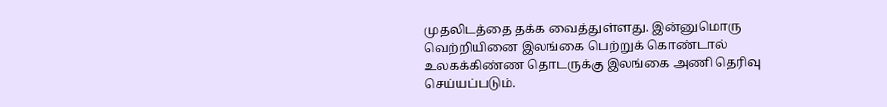முதலிடத்தை தக்க வைத்துள்ளது. இன்னுமொரு வெற்றியினை இலங்கை பெற்றுக் கொண்டால் உலகக்கிண்ண தொடருக்கு இலங்கை அணி தெரிவு செய்யப்படும்.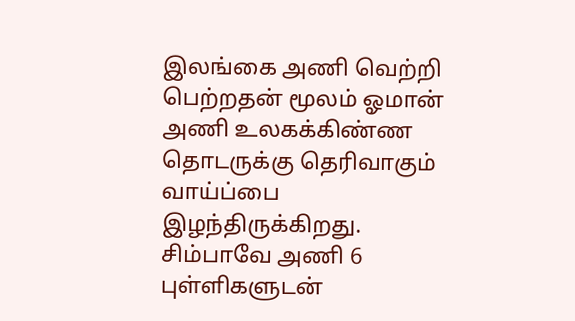இலங்கை அணி வெற்றி பெற்றதன் மூலம் ஓமான் அணி உலகக்கிண்ண தொடருக்கு தெரிவாகும் வாய்ப்பை இழந்திருக்கிறது. சிம்பாவே அணி 6 புள்ளிகளுடன்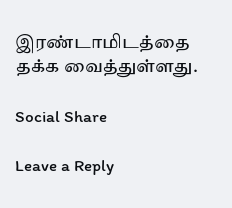இரண்டாமிடத்தை தக்க வைத்துள்ளது.

Social Share

Leave a Reply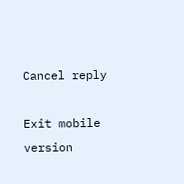Cancel reply

Exit mobile version